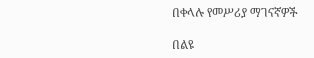በቀላሉ የመሥሪያ ማገናኛዎች

በልዩ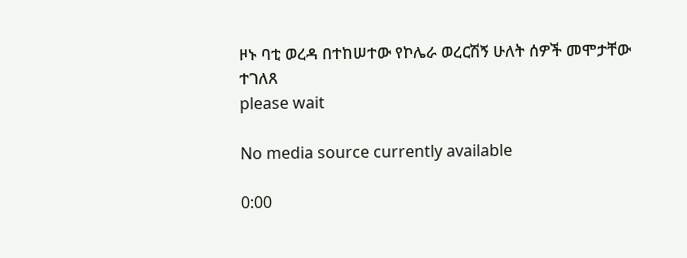ዞኑ ባቲ ወረዳ በተከሠተው የኮሌራ ወረርሽኝ ሁለት ሰዎች መሞታቸው ተገለጸ
please wait

No media source currently available

0:00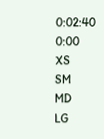0:02:40 0:00
XS
SM
MD
LG